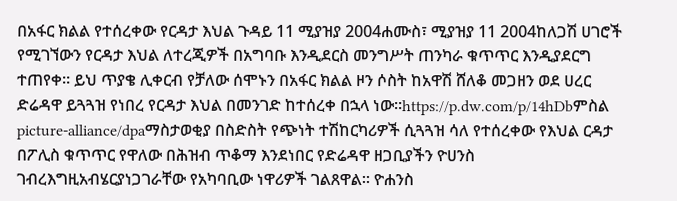በአፋር ክልል የተሰረቀው የርዳታ እህል ጉዳይ 11 ሚያዝያ 2004ሐሙስ፣ ሚያዝያ 11 2004ከለጋሽ ሀገሮች የሚገኘውን የርዳታ እህል ለተረጂዎች በአግባቡ እንዲደርስ መንግሥት ጠንካራ ቁጥጥር እንዲያደርግ ተጠየቀ። ይህ ጥያቄ ሊቀርብ የቻለው ሰሞኑን በአፋር ክልል ዞን ሶስት ከአዋሽ ሸለቆ መጋዘን ወደ ሀረር ድሬዳዋ ይጓጓዝ የነበረ የርዳታ እህል በመንገድ ከተሰረቀ በኋላ ነው።https://p.dw.com/p/14hDbምስል picture-alliance/dpaማስታወቂያ በስድስት የጭነት ተሽከርካሪዎች ሲጓጓዝ ሳለ የተሰረቀው የእህል ርዳታ በፖሊስ ቁጥጥር የዋለው በሕዝብ ጥቆማ እንደነበር የድሬዳዋ ዘጋቢያችን ዮሀንስ ገብረእግዚአብሄርያነጋገራቸው የአካባቢው ነዋሪዎች ገልጸዋል። ዮሐንስ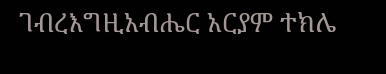ገብረእግዚአብሔር አርያም ተክሌ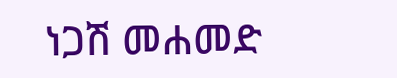ነጋሽ መሐመድ